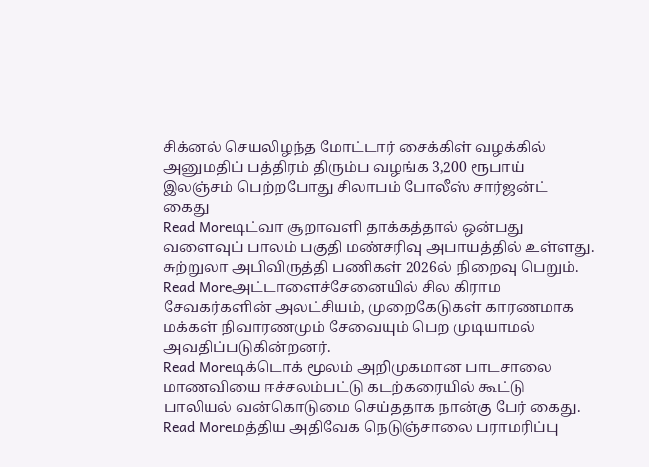சிக்னல் செயலிழந்த மோட்டார் சைக்கிள் வழக்கில் அனுமதிப் பத்திரம் திரும்ப வழங்க 3,200 ரூபாய் இலஞ்சம் பெற்றபோது சிலாபம் போலீஸ் சார்ஜன்ட் கைது
Read Moreடிட்வா சூறாவளி தாக்கத்தால் ஒன்பது வளைவுப் பாலம் பகுதி மண்சரிவு அபாயத்தில் உள்ளது. சுற்றுலா அபிவிருத்தி பணிகள் 2026ல் நிறைவு பெறும்.
Read Moreஅட்டாளைச்சேனையில் சில கிராம சேவகர்களின் அலட்சியம், முறைகேடுகள் காரணமாக மக்கள் நிவாரணமும் சேவையும் பெற முடியாமல் அவதிப்படுகின்றனர்.
Read Moreடிக்டொக் மூலம் அறிமுகமான பாடசாலை மாணவியை ஈச்சலம்பட்டு கடற்கரையில் கூட்டு பாலியல் வன்கொடுமை செய்ததாக நான்கு பேர் கைது.
Read Moreமத்திய அதிவேக நெடுஞ்சாலை பராமரிப்பு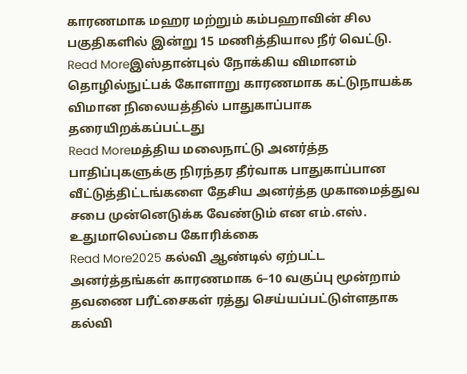காரணமாக மஹர மற்றும் கம்பஹாவின் சில பகுதிகளில் இன்று 15 மணித்தியால நீர் வெட்டு.
Read Moreஇஸ்தான்புல் நோக்கிய விமானம் தொழில்நுட்பக் கோளாறு காரணமாக கட்டுநாயக்க விமான நிலையத்தில் பாதுகாப்பாக தரையிறக்கப்பட்டது
Read Moreமத்திய மலைநாட்டு அனர்த்த பாதிப்புகளுக்கு நிரந்தர தீர்வாக பாதுகாப்பான வீட்டுத்திட்டங்களை தேசிய அனர்த்த முகாமைத்துவ சபை முன்னெடுக்க வேண்டும் என எம்.எஸ். உதுமாலெப்பை கோரிக்கை
Read More2025 கல்வி ஆண்டில் ஏற்பட்ட அனர்த்தங்கள் காரணமாக 6–10 வகுப்பு மூன்றாம் தவணை பரீட்சைகள் ரத்து செய்யப்பட்டுள்ளதாக கல்வி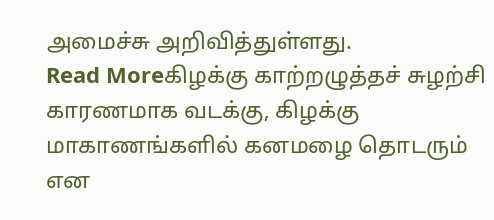அமைச்சு அறிவித்துள்ளது.
Read Moreகிழக்கு காற்றழுத்தச் சுழற்சி காரணமாக வடக்கு, கிழக்கு மாகாணங்களில் கனமழை தொடரும் என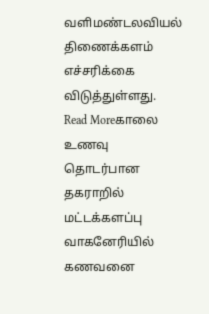வளிமண்டலவியல் திணைக்களம் எச்சரிக்கை விடுத்துள்ளது.
Read Moreகாலை உணவு தொடர்பான தகராறில் மட்டக்களப்பு வாகனேரியில் கணவனை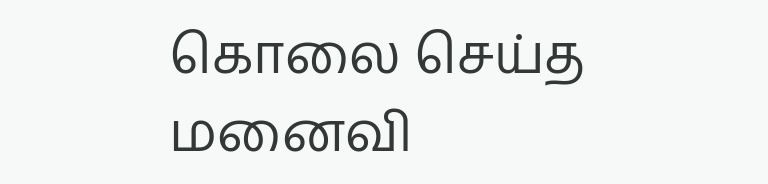கொலை செய்த மனைவி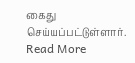கைது செய்யப்பட்டுள்ளார்.
Read More